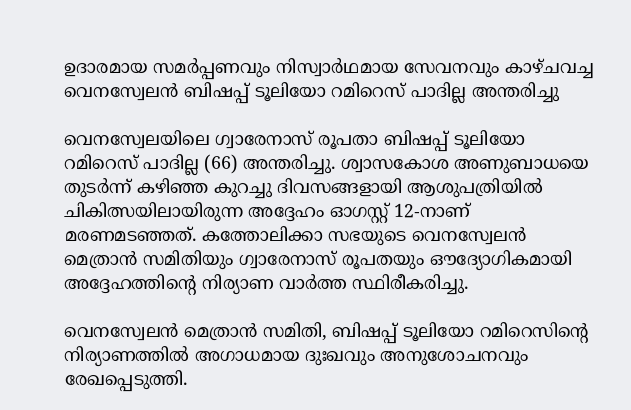ഉദാരമായ സമർപ്പണവും നിസ്വാർഥമായ സേവനവും കാഴ്ചവച്ച വെനസ്വേലൻ ബിഷപ്പ് ടൂലിയോ റമിറെസ് പാദില്ല അന്തരിച്ചു

വെനസ്വേലയിലെ ഗ്വാരേനാസ് രൂപതാ ബിഷപ്പ് ടൂലിയോ റമിറെസ് പാദില്ല (66) അന്തരിച്ചു. ശ്വാസകോശ അണുബാധയെ തുടർന്ന് കഴിഞ്ഞ കുറച്ചു ദിവസങ്ങളായി ആശുപത്രിയിൽ ചികിത്സയിലായിരുന്ന അദ്ദേഹം ഓഗസ്റ്റ് 12-നാണ് മരണമടഞ്ഞത്. കത്തോലിക്കാ സഭയുടെ വെനസ്വേലൻ മെത്രാൻ സമിതിയും ഗ്വാരേനാസ് രൂപതയും ഔദ്യോഗികമായി അദ്ദേഹത്തിന്റെ നിര്യാണ വാർത്ത സ്ഥിരീകരിച്ചു.

വെനസ്വേലൻ മെത്രാൻ സമിതി, ബിഷപ്പ് ടൂലിയോ റമിറെസിന്റെ നിര്യാണത്തിൽ അഗാധമായ ദുഃഖവും അനുശോചനവും രേഖപ്പെടുത്തി.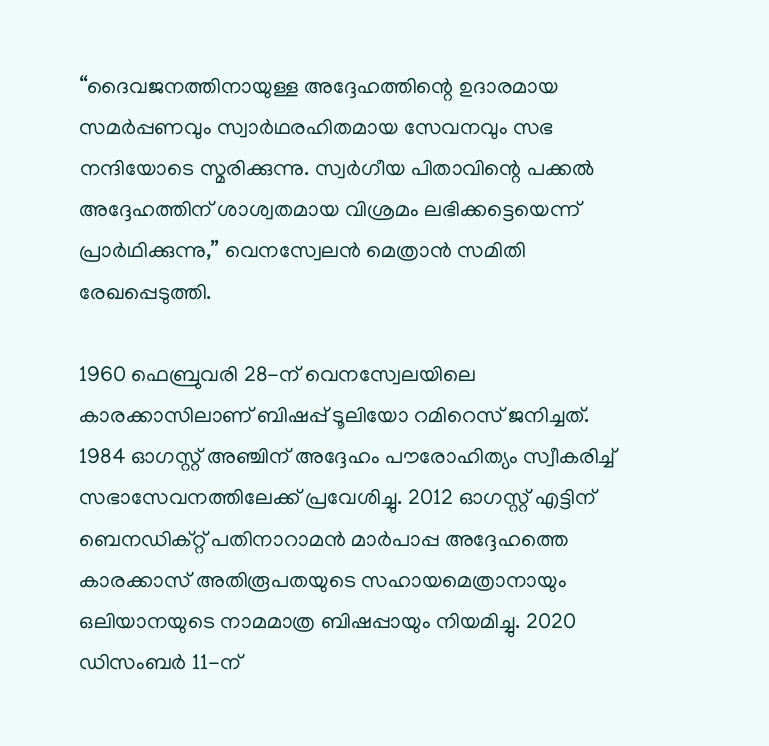“ദൈവജനത്തിനായുള്ള അദ്ദേഹത്തിന്റെ ഉദാരമായ സമർപ്പണവും സ്വാർഥരഹിതമായ സേവനവും സഭ നന്ദിയോടെ സ്മരിക്കുന്നു. സ്വർഗീയ പിതാവിന്റെ പക്കൽ അദ്ദേഹത്തിന് ശാശ്വതമായ വിശ്രമം ലഭിക്കട്ടെയെന്ന് പ്രാർഥിക്കുന്നു,” വെനസ്വേലൻ മെത്രാൻ സമിതി രേഖപ്പെടുത്തി.

1960 ഫെബ്രുവരി 28-ന് വെനസ്വേലയിലെ കാരക്കാസിലാണ് ബിഷപ്പ് ടൂലിയോ റമിറെസ് ജനിച്ചത്. 1984 ഓഗസ്റ്റ് അഞ്ചിന് അദ്ദേഹം പൗരോഹിത്യം സ്വീകരിച്ച് സഭാസേവനത്തിലേക്ക് പ്രവേശിച്ചു. 2012 ഓഗസ്റ്റ് എട്ടിന് ബെനഡിക്റ്റ് പതിനാറാമൻ മാർപാപ്പ അദ്ദേഹത്തെ കാരക്കാസ് അതിരൂപതയുടെ സഹായമെത്രാനായും ഒലിയാനയുടെ നാമമാത്ര ബിഷപ്പായും നിയമിച്ചു. 2020 ഡിസംബർ 11-ന്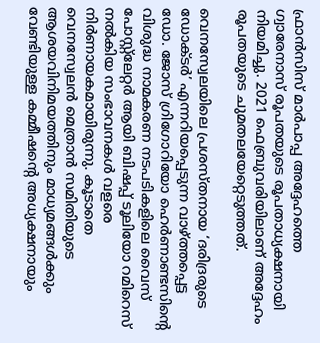ഫ്രാൻസിസ് മാർപാപ്പ അദ്ദേഹത്തെ ഗ്വാരേനാസ് രൂപതയുടെ രൂപതാധ്യക്ഷനായി നിയമിച്ചു. 2021 ഫെബ്രുവരിയിലാണ് അദ്ദേഹം രൂപതയുടെ ചുമതലയേറ്റെടുത്തത്.

വെനസ്വേലയിലെ പ്രശസ്തനായ ‘ദരിദ്രരുടെ ഡോക്ടർ’ എന്നറിയപ്പെടുന്ന വാഴ്ത്തപ്പെട്ട ഡോ. ജോസ് ഗ്രിഗോറിയോ ഹെർണാണ്ടസിന്റെ വിശുദ്ധ നാമകരണ നടപടികളിലെ വൈസ് പോസ്റ്റ്‌ലേറ്റർ ആയി ബിഷപ്പ് ടൂലിയോ റമിറെസ് നൽകിയ സംഭാവനകൾ വളരെ നിർണായകമായിരുന്നു. കൂടാതെ വെനസ്വേലൻ മെത്രാൻ സമിതിയുടെ ആശയവിനിമയത്തിനും മാധ്യമങ്ങൾക്കും വേണ്ടിയുള്ള കമ്മീഷന്റെ അധ്യക്ഷനായും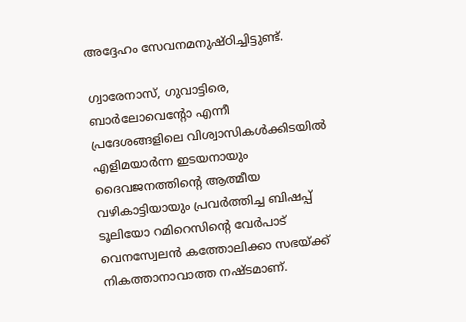അദ്ദേഹം സേവനമനുഷ്ഠിച്ചിട്ടുണ്ട്.

ഗ്വാരേനാസ്, ഗുവാട്ടിരെ, ബാർലോവെന്റോ എന്നീ പ്രദേശങ്ങളിലെ വിശ്വാസികൾക്കിടയിൽ എളിമയാർന്ന ഇടയനായും ദൈവജനത്തിന്റെ ആത്മീയ വഴികാട്ടിയായും പ്രവർത്തിച്ച ബിഷപ്പ് ടൂലിയോ റമിറെസിന്റെ വേർപാട് വെനസ്വേലൻ കത്തോലിക്കാ സഭയ്ക്ക് നികത്താനാവാത്ത നഷ്ടമാണ്.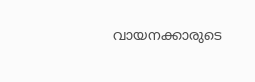വായനക്കാരുടെ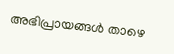അഭിപ്രായങ്ങൾ താഴെ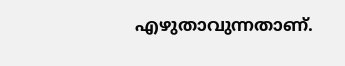എഴുതാവുന്നതാണ്.